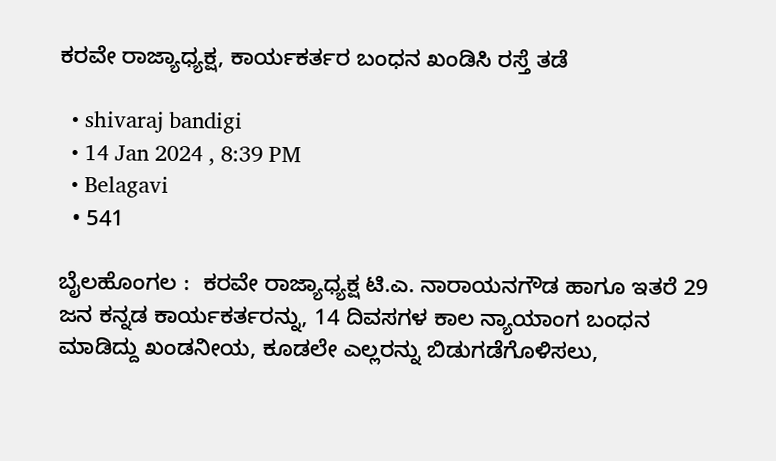ಕರವೇ ರಾಜ್ಯಾಧ್ಯಕ್ಷ, ಕಾರ್ಯಕರ್ತರ ಬಂಧನ ಖಂಡಿಸಿ ರಸ್ತೆ ತಡೆ

  • shivaraj bandigi
  • 14 Jan 2024 , 8:39 PM
  • Belagavi
  • 541

ಬೈಲಹೊಂಗಲ :  ಕರವೇ ರಾಜ್ಯಾಧ್ಯಕ್ಷ ಟಿ.ಎ. ನಾರಾಯನಗೌಡ ಹಾಗೂ ಇತರೆ 29 ಜನ ಕನ್ನಡ ಕಾರ್ಯಕರ್ತರನ್ನು, 14 ದಿವಸಗಳ ಕಾಲ ನ್ಯಾಯಾಂಗ ಬಂಧನ ಮಾಡಿದ್ದು ಖಂಡನೀಯ, ಕೂಡಲೇ ಎಲ್ಲರನ್ನು ಬಿಡುಗಡೆಗೊಳಿಸಲು,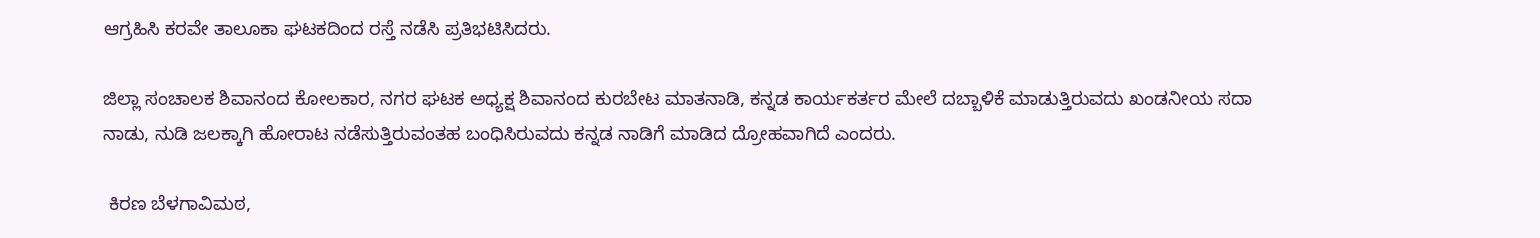ಆಗ್ರಹಿಸಿ ಕರವೇ ತಾಲೂಕಾ ಘಟಕದಿಂದ ರಸ್ತೆ ನಡೆಸಿ ಪ್ರತಿಭಟಿಸಿದರು.

ಜಿಲ್ಲಾ ಸಂಚಾಲಕ ಶಿವಾನಂದ ಕೋಲಕಾರ, ನಗರ ಘಟಕ ಅಧ್ಯಕ್ಷ ಶಿವಾನಂದ ಕುರಬೇಟ ಮಾತನಾಡಿ, ಕನ್ನಡ ಕಾರ್ಯಕರ್ತರ ಮೇಲೆ ದಬ್ಬಾಳಿಕೆ ಮಾಡುತ್ತಿರುವದು ಖಂಡನೀಯ ಸದಾ ನಾಡು, ನುಡಿ ಜಲಕ್ಕಾಗಿ ಹೋರಾಟ ನಡೆಸುತ್ತಿರುವಂತಹ ಬಂಧಿಸಿರುವದು ಕನ್ನಡ ನಾಡಿಗೆ ಮಾಡಿದ ದ್ರೋಹವಾಗಿದೆ ಎಂದರು.

 ಕಿರಣ ಬೆಳಗಾವಿಮಠ,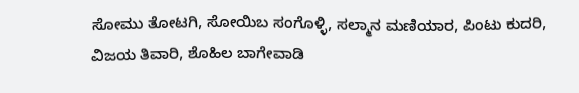ಸೋಮು ತೋಟಗಿ, ಸೋಯಿಬ ಸಂಗೊಳ್ಳಿ, ಸಲ್ಮಾನ ಮಣಿಯಾರ, ಪಿಂಟು ಕುದರಿ, ವಿಜಯ ತಿವಾರಿ, ಶೊಹಿಲ ಬಾಗೇವಾಡಿ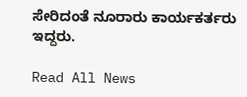ಸೇರಿದಂತೆ ನೂರಾರು ಕಾರ್ಯಕರ್ತರು ಇದ್ದರು.

Read All News